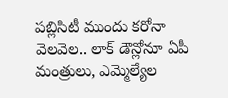పబ్లిసిటీ ముందు కరోనా వెలవెల.. లాక్ డౌన్లోనూ ఏపీ మంత్రులు, ఎమ్మెల్యేల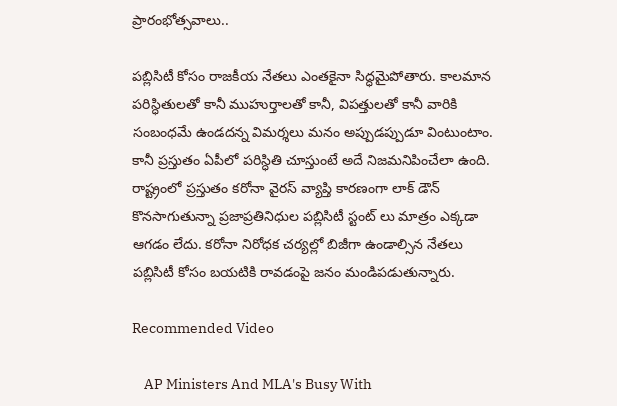ప్రారంభోత్సవాలు..

పబ్లిసిటీ కోసం రాజకీయ నేతలు ఎంతకైనా సిద్ధమైపోతారు. కాలమాన పరిస్ధితులతో కానీ ముహుర్తాలతో కానీ, విపత్తులతో కానీ వారికి సంబంధమే ఉండదన్న విమర్శలు మనం అప్పుడప్పుడూ వింటుంటాం. కానీ ప్రస్తుతం ఏపీలో పరిస్ధితి చూస్తుంటే అదే నిజమనిపించేలా ఉంది. రాష్ట్రంలో ప్రస్తుతం కరోనా వైరస్ వ్యాప్తి కారణంగా లాక్ డౌన్ కొనసాగుతున్నా ప్రజాప్రతినిధుల పబ్లిసిటీ స్టంట్ లు మాత్రం ఎక్కడా ఆగడం లేదు. కరోనా నిరోధక చర్యల్లో బిజీగా ఉండాల్సిన నేతలు పబ్లిసిటీ కోసం బయటికి రావడంపై జనం మండిపడుతున్నారు.

Recommended Video

    AP Ministers And MLA's Busy With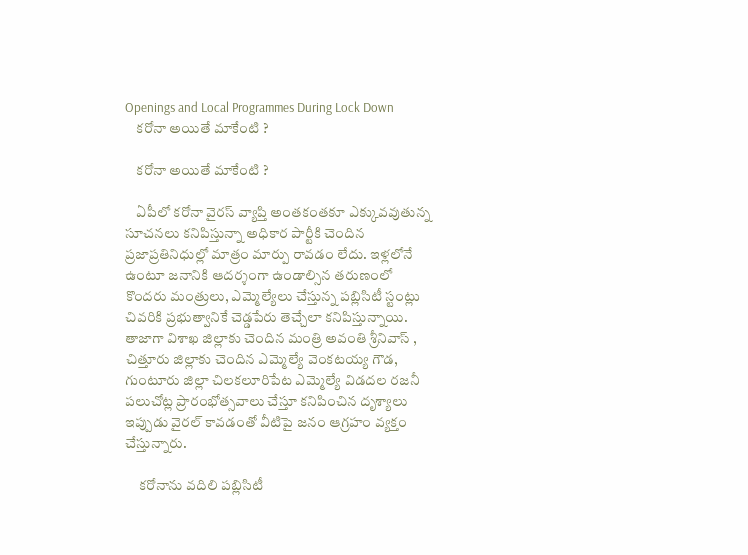Openings and Local Programmes During Lock Down
    కరోనా అయితే మాకేంటి ?

    కరోనా అయితే మాకేంటి ?

    ఏపీలో కరోనా వైరస్ వ్యాప్తి అంతకంతకూ ఎక్కువవుతున్న సూచనలు కనిపిస్తున్నా అధికార పార్టీకి చెందిన ప్రజాప్రతినిధుల్లో మాత్రం మార్పు రావడం లేదు. ఇళ్లలోనే ఉంటూ జనానికి ఆదర్శంగా ఉండాల్సిన తరుణంలో కొందరు మంత్రులు, ఎమ్మెల్యేలు చేస్తున్న పబ్లిసిటీ స్టంట్లు చివరికి ప్రభుత్వానికే చెడ్డపేరు తెచ్చేలా కనిపిస్తున్నాయి. తాజాగా విశాఖ జిల్లాకు చెందిన మంత్రి అవంతి శ్రీనివాస్ , చిత్తూరు జిల్లాకు చెందిన ఎమ్మెల్యే వెంకటయ్య గౌడ, గుంటూరు జిల్లా చిలకలూరిపేట ఎమ్మెల్యే విడదల రజనీ పలుచోట్ల ప్రారంభోత్సవాలు చేస్తూ కనిపించిన దృశ్యాలు ఇప్పుడు వైరల్ కావడంతో వీటిపై జనం ఆగ్రహం వ్యక్తం చేస్తున్నారు.

     కరోనాను వదిలి పబ్లిసిటీ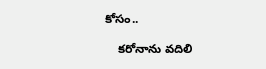కోసం..

    కరోనాను వదిలి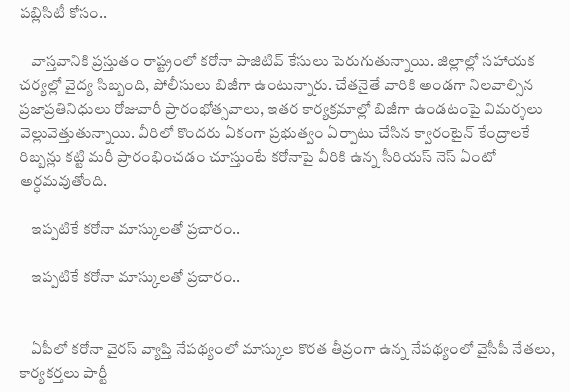పబ్లిసిటీ కోసం..

    వాస్తవానికి ప్రస్తుతం రాష్ట్రంలో కరోనా పాజిటివ్ కేసులు పెరుగుతున్నాయి. జిల్లాల్లో సహాయక చర్యల్లో వైద్య సిబ్బంది, పోలీసులు బిజీగా ఉంటున్నారు. చేతనైతే వారికి అండగా నిలవాల్సిన ప్రజాప్రతినిధులు రోజువారీ ప్రారంభోత్సవాలు, ఇతర కార్యక్రమాల్లో బిజీగా ఉండటంపై విమర్శలు వెల్లువెత్తుతున్నాయి. వీరిలో కొందరు ఏకంగా ప్రభుత్వం ఏర్పాటు చేసిన క్వారంటైన్ కేంద్రాలకే రిబ్బన్లు కట్టి మరీ ప్రారంభించడం చూస్తుంటే కరోనాపై వీరికి ఉన్న సీరియస్ నెస్ ఏంటో అర్ధమవుతోంది.

    ఇప్పటికే కరోనా మాస్కులతో ప్రచారం..

    ఇప్పటికే కరోనా మాస్కులతో ప్రచారం..


    ఏపీలో కరోనా వైరస్ వ్యాప్తి నేపథ్యంలో మాస్కుల కొరత తీవ్రంగా ఉన్న నేపథ్యంలో వైసీపీ నేతలు, కార్యకర్తలు పార్టీ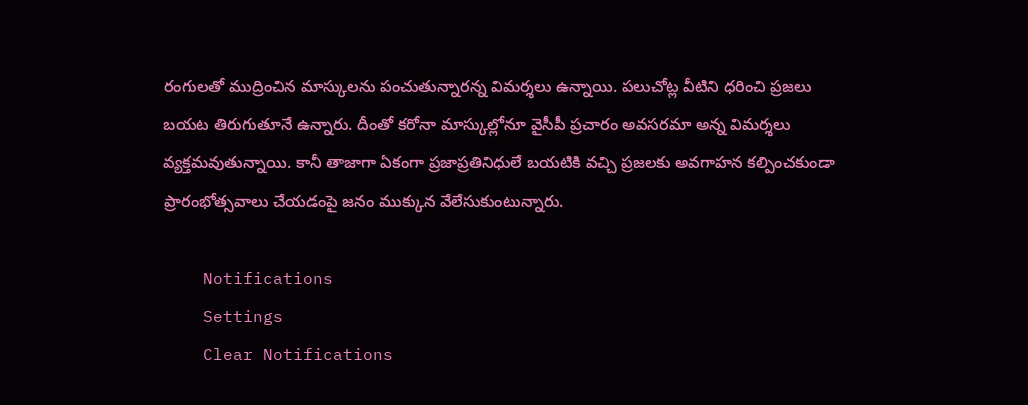రంగులతో ముద్రించిన మాస్కులను పంచుతున్నారన్న విమర్శలు ఉన్నాయి. పలుచోట్ల వీటిని ధరించి ప్రజలు బయట తిరుగుతూనే ఉన్నారు. దీంతో కరోనా మాస్కుల్లోనూ వైసీపీ ప్రచారం అవసరమా అన్న విమర్శలు వ్యక్తమవుతున్నాయి. కానీ తాజాగా ఏకంగా ప్రజాప్రతినిధులే బయటికి వచ్చి ప్రజలకు అవగాహన కల్పించకుండా ప్రారంభోత్సవాలు చేయడంపై జనం ముక్కున వేలేసుకుంటున్నారు.

    Notifications
    Settings
    Clear Notifications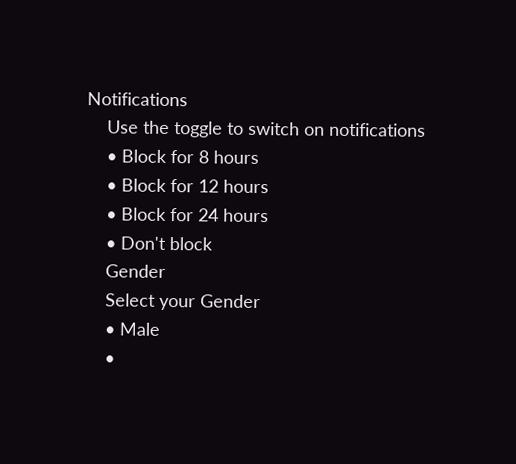Notifications
    Use the toggle to switch on notifications
    • Block for 8 hours
    • Block for 12 hours
    • Block for 24 hours
    • Don't block
    Gender
    Select your Gender
    • Male
    •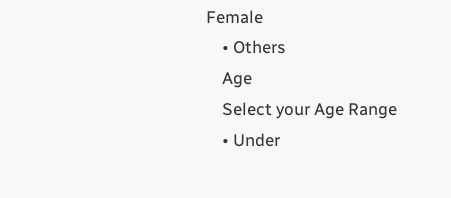Female
    • Others
    Age
    Select your Age Range
    • Under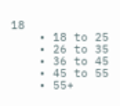18
    • 18 to 25
    • 26 to 35
    • 36 to 45
    • 45 to 55
    • 55+